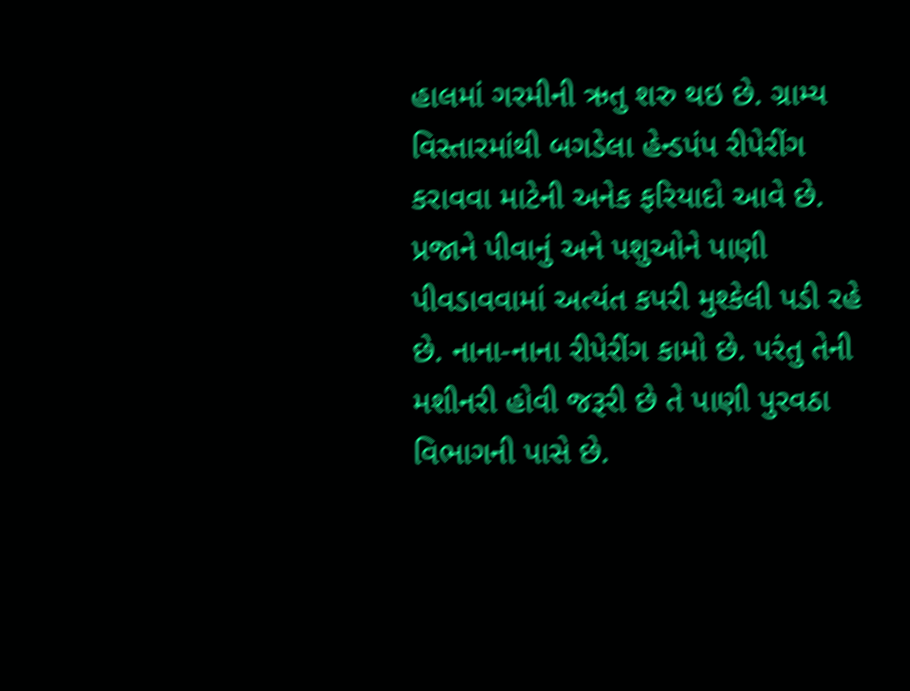હાલમાં ગરમીની ઋતુ શરુ થઇ છે. ગ્રામ્ય વિસ્તારમાંથી બગડેલા હેન્ડપંપ રીપેરીંગ કરાવવા માટેની અનેક ફરિયાદો આવે છે. પ્રજાને પીવાનું અને પશુઓને પાણી પીવડાવવામાં અત્યંત કપરી મુશ્કેલી પડી રહે છે. નાના-નાના રીપેરીંગ કામો છે. પરંતુ તેની મશીનરી હોવી જરૂરી છે તે પાણી પુરવઠા વિભાગની પાસે છે.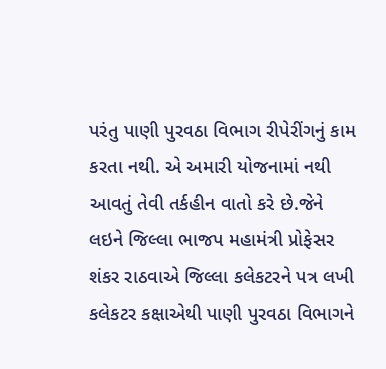પરંતુ પાણી પુરવઠા વિભાગ રીપેરીંગનું કામ કરતા નથી. એ અમારી યોજનામાં નથી આવતું તેવી તર્કહીન વાતો કરે છે.જેને લઇને જિલ્લા ભાજપ મહામંત્રી પ્રોફેસર શંકર રાઠવાએ જિલ્લા કલેકટરને પત્ર લખી કલેકટર કક્ષાએથી પાણી પુરવઠા વિભાગને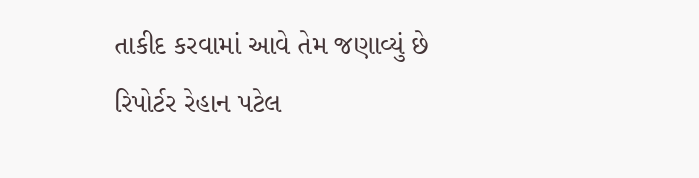તાકીદ કરવામાં આવે તેમ જણાવ્યું છે
રિપોર્ટર રેહાન પટેલ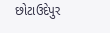છોટાઉદેપુર